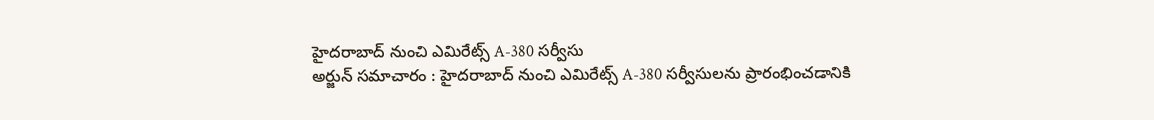హైదరాబాద్ నుంచి ఎమిరేట్స్ A-380 సర్వీసు
అర్జున్ సమాచారం : హైదరాబాద్ నుంచి ఎమిరేట్స్ A-380 సర్వీసులను ప్రారంభించడానికి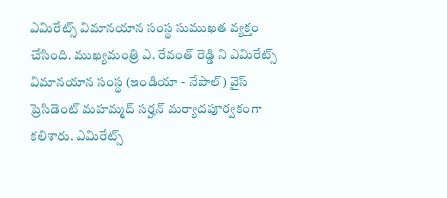ఎమిరేట్స్ విమానయాన సంస్థ సుముఖత వ్యక్తం చేసింది. ముఖ్యమంత్రి ఎ. రేవంత్ రెడ్డి ని ఎమిరేట్స్ విమానయాన సంస్థ (ఇండియా - నేపాల్) వైస్ ప్రెసిడెంట్ మహమ్మద్ సర్హన్ మర్యాదపూర్వకంగా కలిశారు. ఎమిరేట్స్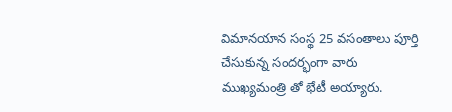విమానయాన సంస్థ 25 వసంతాలు పూర్తి చేసుకున్న సందర్భంగా వారు ముఖ్యమంత్రి తో భేటీ అయ్యారు.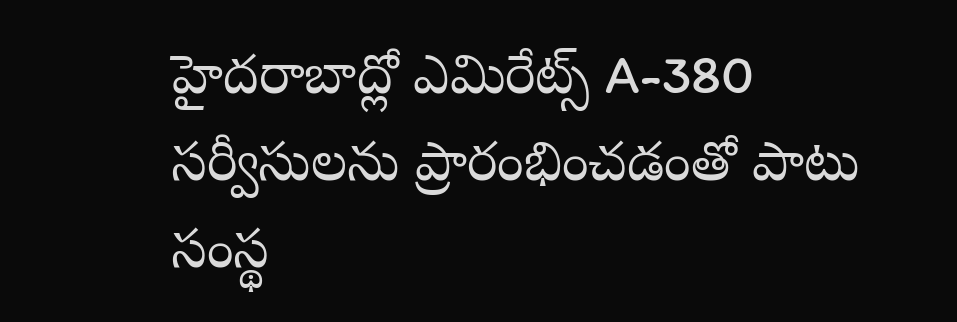హైదరాబాద్లో ఎమిరేట్స్ A-380 సర్వీసులను ప్రారంభించడంతో పాటు సంస్థ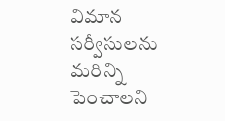విమాన సర్వీసులను మరిన్ని పెంచాలని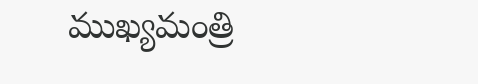ముఖ్యమంత్రి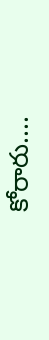కోరారు....